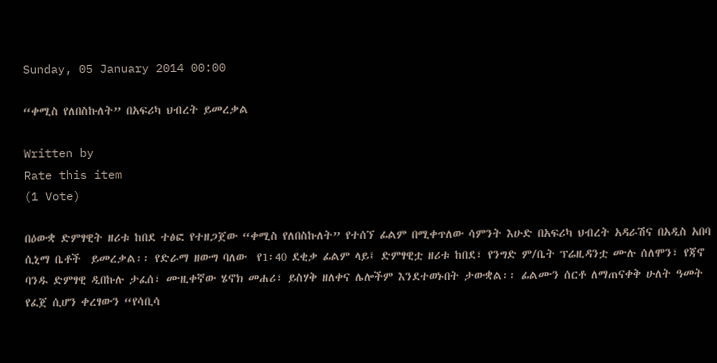Sunday, 05 January 2014 00:00

“ቀሚስ የለበስኩለት” በአፍሪካ ህብረት ይመረቃል

Written by
Rate this item
(1 Vote)

በዕውቋ ድምፃዊት ዘሪቱ ከበደ ተፅፎ የተዘጋጀው “ቀሚስ የለበስኩለት” የተሰኘ ፊልም በሚቀጥለው ሳምንት እሁድ በአፍሪካ ህብረት አዳራሽና በአዲስ አበባ ሲኒማ ቤቶች  ይመረቃል፡፡ የድራማ ዘውግ ባለው  የ1፡40 ደቂቃ ፊልም ላይ፤ ድምፃዊቷ ዘሪቱ ከበደ፣ የንግድ ም/ቤት ፕሬዚዳንቷ ሙሉ ሰለሞን፣ የጃኖ ባንዱ ድምፃዊ ዲበኩሉ ታፈሰ፣ ሙዚቀኛው ሄኖክ መሐሪ፣ ይስሃቅ ዘለቀና ሌሎችም እንደተወኑበት ታውቋል፡፡ ፊልሙን ሰርቶ ለማጠናቀቅ ሁለት ዓመት የፈጀ ሲሆን ቀረፃውን “የሳቢሳ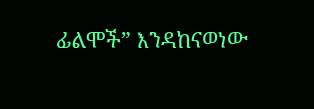ፊልሞች” እንዳከናወነው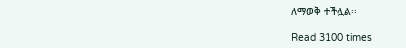ለማወቅ ተችሏል፡፡

Read 3100 times